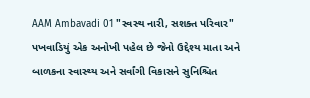AAM Ambavadi 01 "સ્વસ્થ નારી, સશક્ત પરિવાર" પખવાડિયું એક અનોખી પહેલ છે જેનો ઉદ્દેશ્ય માતા અને બાળકના સ્વાસ્થ્ય અને સર્વાંગી વિકાસને સુનિશ્ચિત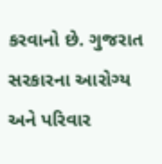કરવાનો છે. ગુજરાત સરકારના આરોગ્ય અને પરિવાર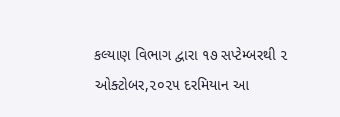કલ્યાણ વિભાગ દ્વારા ૧૭ સપ્ટેમ્બરથી ૨ ઓક્ટોબર,૨૦૨૫ દરમિયાન આ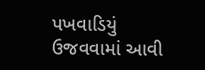પખવાડિયું ઉજવવામાં આવી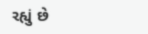રહ્યું છે